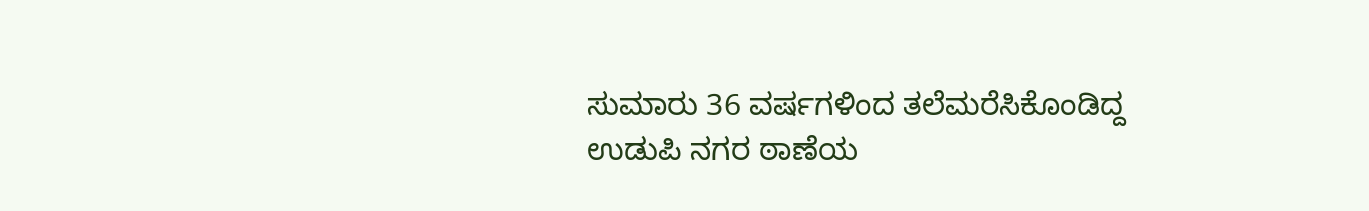ಸುಮಾರು 36 ವರ್ಷಗಳಿಂದ ತಲೆಮರೆಸಿಕೊಂಡಿದ್ದ ಉಡುಪಿ ನಗರ ಠಾಣೆಯ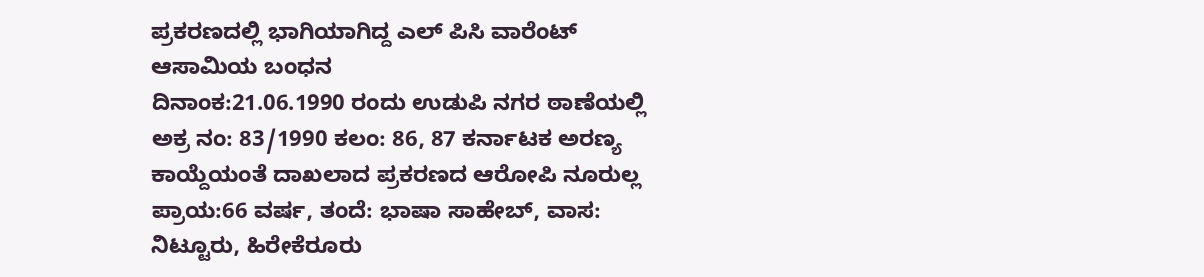ಪ್ರಕರಣದಲ್ಲಿ ಭಾಗಿಯಾಗಿದ್ದ ಎಲ್ ಪಿಸಿ ವಾರೆಂಟ್ ಆಸಾಮಿಯ ಬಂಧನ
ದಿನಾಂಕ:21.06.1990 ರಂದು ಉಡುಪಿ ನಗರ ಠಾಣೆಯಲ್ಲಿ ಅಕ್ರ ನಂ: 83/1990 ಕಲಂ: 86, 87 ಕರ್ನಾಟಕ ಅರಣ್ಯ ಕಾಯ್ದೆಯಂತೆ ದಾಖಲಾದ ಪ್ರಕರಣದ ಆರೋಪಿ ನೂರುಲ್ಲ ಪ್ರಾಯ:66 ವರ್ಷ, ತಂದೆ: ಭಾಷಾ ಸಾಹೇಬ್, ವಾಸ: ನಿಟ್ಟೂರು, ಹಿರೇಕೆರೂರು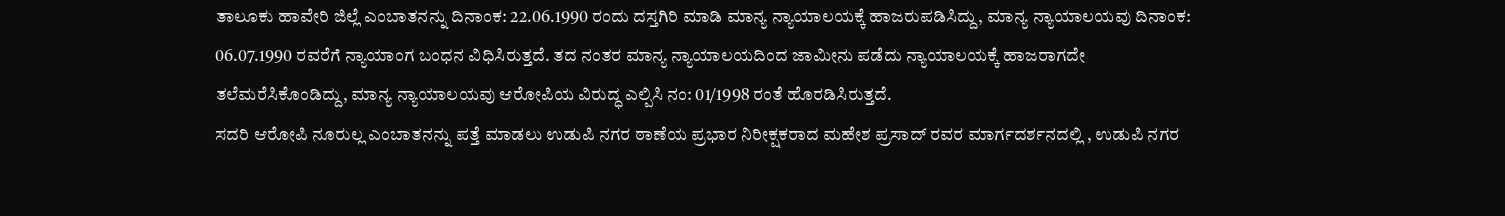ತಾಲೂಕು ಹಾವೇರಿ ಜಿಲ್ಲೆ ಎಂಬಾತನನ್ನು ದಿನಾಂಕ: 22.06.1990 ರಂದು ದಸ್ತಗಿರಿ ಮಾಡಿ ಮಾನ್ಯ ನ್ಯಾಯಾಲಯಕ್ಕೆ ಹಾಜರುಪಡಿಸಿದ್ದು, ಮಾನ್ಯ ನ್ಯಾಯಾಲಯವು ದಿನಾಂಕ: 06.07.1990 ರವರೆಗೆ ನ್ಯಾಯಾಂಗ ಬಂಧನ ವಿಧಿಸಿರುತ್ತದೆ. ತದ ನಂತರ ಮಾನ್ಯ ನ್ಯಾಯಾಲಯದಿಂದ ಜಾಮೀನು ಪಡೆದು ನ್ಯಾಯಾಲಯಕ್ಕೆ ಹಾಜರಾಗದೇ ತಲೆಮರೆಸಿಕೊಂಡಿದ್ದು, ಮಾನ್ಯ ನ್ಯಾಯಾಲಯವು ಆರೋಪಿಯ ವಿರುದ್ಧ ಎಲ್ಪಿಸಿ ನಂ: 01/1998 ರಂತೆ ಹೊರಡಿಸಿರುತ್ತದೆ.
ಸದರಿ ಆರೋಪಿ ನೂರುಲ್ಲ ಎಂಬಾತನನ್ನು ಪತ್ತೆ ಮಾಡಲು ಉಡುಪಿ ನಗರ ಠಾಣೆಯ ಪ್ರಭಾರ ನಿರೀಕ್ಷಕರಾದ ಮಹೇಶ ಪ್ರಸಾದ್ ರವರ ಮಾರ್ಗದರ್ಶನದಲ್ಲಿ , ಉಡುಪಿ ನಗರ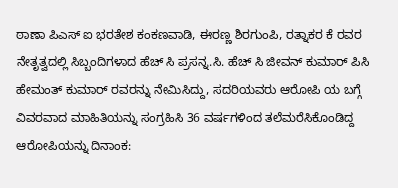ಠಾಣಾ ಪಿಎಸ್ ಐ ಭರತೇಶ ಕಂಕಣವಾಡಿ, ಈರಣ್ಣ ಶಿರಗುಂಪಿ, ರತ್ನಾಕರ ಕೆ ರವರ ನೇತೃತ್ವದಲ್ಲಿ ಸಿಬ್ಬಂದಿಗಳಾದ ಹೆಚ್ ಸಿ ಪ್ರಸನ್ನ.ಸಿ. ಹೆಚ್ ಸಿ ಜೀವನ್ ಕುಮಾರ್ ಪಿಸಿ ಹೇಮಂತ್ ಕುಮಾರ್ ರವರನ್ನು ನೇಮಿಸಿದ್ದು, ಸದರಿಯವರು ಆರೋಪಿ ಯ ಬಗ್ಗೆ ವಿವರವಾದ ಮಾಹಿತಿಯನ್ನು ಸಂಗ್ರಹಿಸಿ 36 ವರ್ಷಗಳಿಂದ ತಲೆಮರೆಸಿಕೊಂಡಿದ್ದ ಆರೋಪಿಯನ್ನು ದಿನಾಂಕ: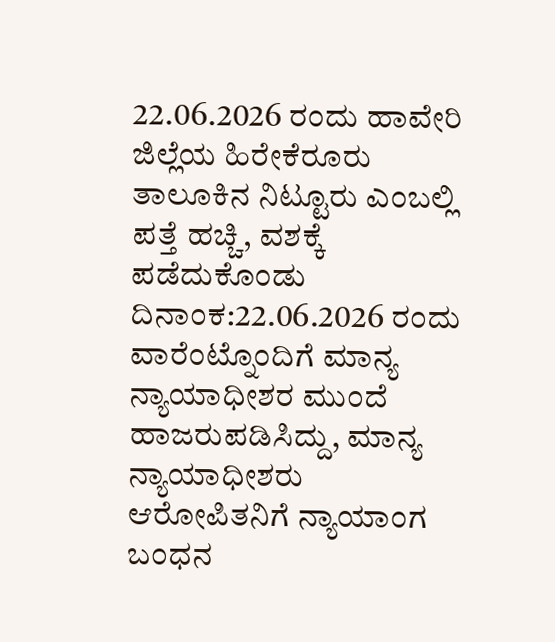22.06.2026 ರಂದು ಹಾವೇರಿ ಜಿಲ್ಲೆಯ ಹಿರೇಕೆರೂರು ತಾಲೂಕಿನ ನಿಟ್ಟೂರು ಎಂಬಲ್ಲಿ ಪತ್ತೆ ಹಚ್ಚಿ, ವಶಕ್ಕೆ ಪಡೆದುಕೊಂಡು ದಿನಾಂಕ:22.06.2026 ರಂದು ವಾರೆಂಟ್ನೊಂದಿಗೆ ಮಾನ್ಯ ನ್ಯಾಯಾಧೀಶರ ಮುಂದೆ ಹಾಜರುಪಡಿಸಿದ್ದು, ಮಾನ್ಯ ನ್ಯಾಯಾಧೀಶರು ಆರೋಪಿತನಿಗೆ ನ್ಯಾಯಾಂಗ ಬಂಧನ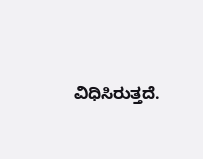ವಿಧಿಸಿರುತ್ತದೆ.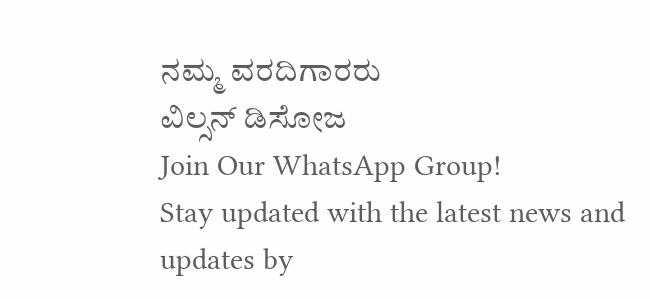ನಮ್ಮ ವರದಿಗಾರರು
ವಿಲ್ಸನ್ ಡಿಸೋಜ
Join Our WhatsApp Group!
Stay updated with the latest news and updates by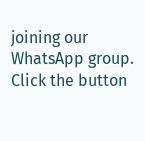joining our WhatsApp group. Click the button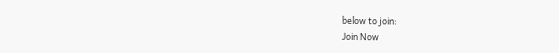below to join:
Join Now